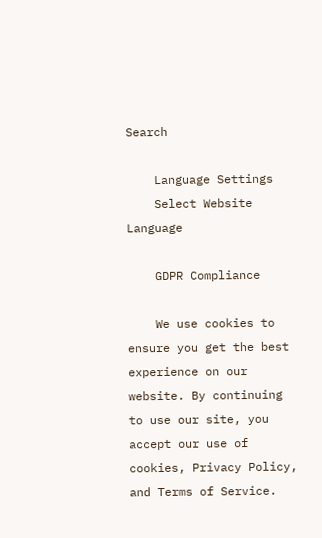Search

    Language Settings
    Select Website Language

    GDPR Compliance

    We use cookies to ensure you get the best experience on our website. By continuing to use our site, you accept our use of cookies, Privacy Policy, and Terms of Service.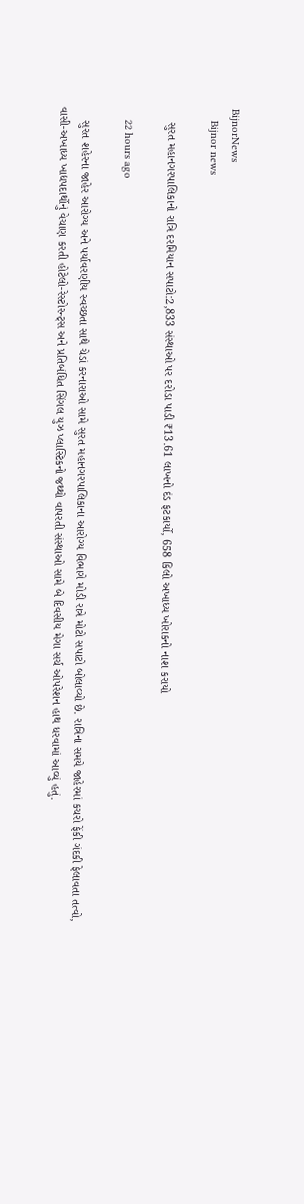BijnorNews
    Bijnor news

    સુરત મહાનગરપાલિકાનો રાત્રિ દરમિયાન સપાટો:2,833 સંસ્થાઓ પર દરોડા પાડી ₹13.61 લાખનો દંડ ફટકાર્યો, 658 કિલો અખાધ્ય ખોરાકનો નાશ કરાયો

    22 hours ago

    સુરત શહેરના જાહેર આરોગ્ય અને પર્યાવરણીય સ્વચ્છતા સાથે ચેડાં કરનારાઓ સામે સુરત મહાનગરપાલિકાના આરોગ્ય વિભાગે મોડી રાત્રે મોટો સપાટો બોલાવ્યો છે. રાત્રિના સમયે જાહેરમાં કચરો ફેંકી ગંદકી ફેલાવતા તત્વો, વાસી-અખાધ્ય ખાદ્યપદાર્થોનું વેચાણ કરતી હોટેલો-રેસ્ટોરન્ટ્સ અને પ્રતિબંધિત સિંગલ યુઝ પ્લાસ્ટિકનો જથ્થો વાપરતી સંસ્થાઓ સામે બે દિવસીય મેગા સર્ચ ઓપરેશન હાથ ધરવામાં આવ્યું હતું.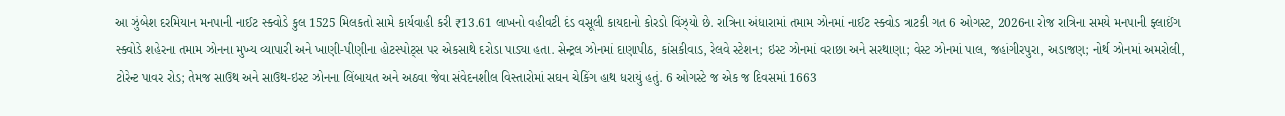આ ઝુંબેશ દરમિયાન મનપાની નાઈટ સ્ક્વોડે કુલ 1525 મિલકતો સામે કાર્યવાહી કરી ₹13.61 લાખનો વહીવટી દંડ વસૂલી કાયદાનો કોરડો વિંઝ્યો છે. રાત્રિના અંધારામાં તમામ ઝોનમાં નાઈટ સ્ક્વોડ ત્રાટકી ગત 6 ઓગસ્ટ, 2026ના રોજ રાત્રિના સમયે મનપાની ફ્લાઈંગ સ્ક્વોડે શહેરના તમામ ઝોનના મુખ્ય વ્યાપારી અને ખાણી-પીણીના હોટસ્પોટ્સ પર એકસાથે દરોડા પાડ્યા હતા. સેન્ટ્રલ ઝોનમાં દાણાપીઠ, કાંસકીવાડ, રેલવે સ્ટેશન; ઇસ્ટ ઝોનમાં વરાછા અને સરથાણા; વેસ્ટ ઝોનમાં પાલ, જહાંગીરપુરા, અડાજણ; નોર્થ ઝોનમાં અમરોલી, ટોરેન્ટ પાવર રોડ; તેમજ સાઉથ અને સાઉથ-ઇસ્ટ ઝોનના લિંબાયત અને અઠવા જેવા સંવેદનશીલ વિસ્તારોમાં સઘન ચેકિંગ હાથ ધરાયું હતું. 6 ઓગસ્ટે જ એક જ દિવસમાં 1663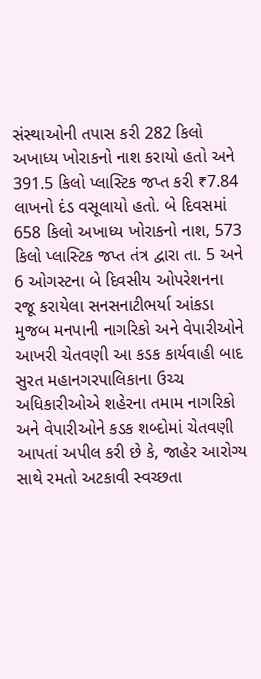સંસ્થાઓની તપાસ કરી 282 કિલો અખાધ્ય ખોરાકનો નાશ કરાયો હતો અને 391.5 કિલો પ્લાસ્ટિક જપ્ત કરી ₹7.84 લાખનો દંડ વસૂલાયો હતો. બે દિવસમાં 658 કિલો અખાધ્ય ખોરાકનો નાશ, 573 કિલો પ્લાસ્ટિક જપ્ત તંત્ર દ્વારા તા. 5 અને 6 ઓગસ્ટના બે દિવસીય ઓપરેશનના રજૂ કરાયેલા સનસનાટીભર્યા આંકડા મુજબ મનપાની નાગરિકો અને વેપારીઓને આખરી ચેતવણી આ કડક કાર્યવાહી બાદ સુરત મહાનગરપાલિકાના ઉચ્ચ અધિકારીઓએ શહેરના તમામ નાગરિકો અને વેપારીઓને કડક શબ્દોમાં ચેતવણી આપતાં અપીલ કરી છે કે, જાહેર આરોગ્ય સાથે રમતો અટકાવી સ્વચ્છતા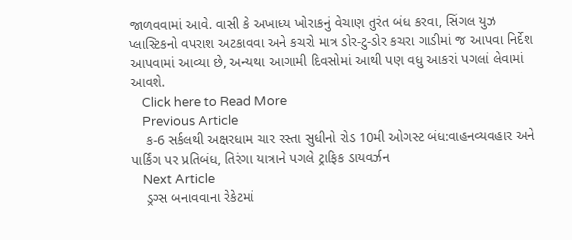જાળવવામાં આવે. વાસી કે અખાધ્ય ખોરાકનું વેચાણ તુરંત બંધ કરવા, સિંગલ યુઝ પ્લાસ્ટિકનો વપરાશ અટકાવવા અને કચરો માત્ર ડોર-ટુ-ડોર કચરા ગાડીમાં જ આપવા નિર્દેશ આપવામાં આવ્યા છે, અન્યથા આગામી દિવસોમાં આથી પણ વધુ આકરાં પગલાં લેવામાં આવશે.
    Click here to Read More
    Previous Article
    ક-6 સર્કલથી અક્ષરધામ ચાર રસ્તા સુધીનો રોડ 10મી ઓગસ્ટ બંધ:વાહનવ્યવહાર અને પાર્કિંગ પર પ્રતિબંધ, તિરંગા યાત્રાને પગલે ટ્રાફિક ડાયવર્ઝન
    Next Article
    ડ્રગ્સ બનાવવાના રેકેટમાં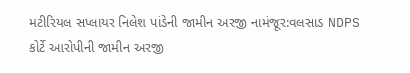મટીરિયલ સપ્લાયર નિલેશ પાંડેની જામીન અરજી નામંજૂર:વલસાડ NDPS કોર્ટે આરોપીની જામીન અરજી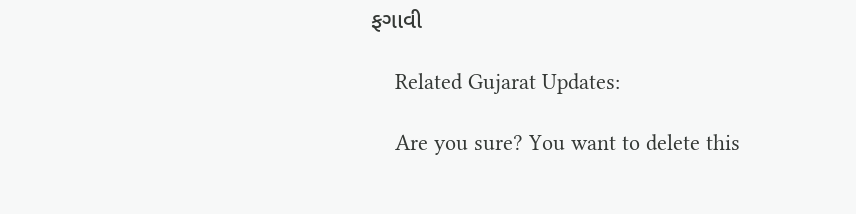ફગાવી

    Related Gujarat Updates:

    Are you sure? You want to delete this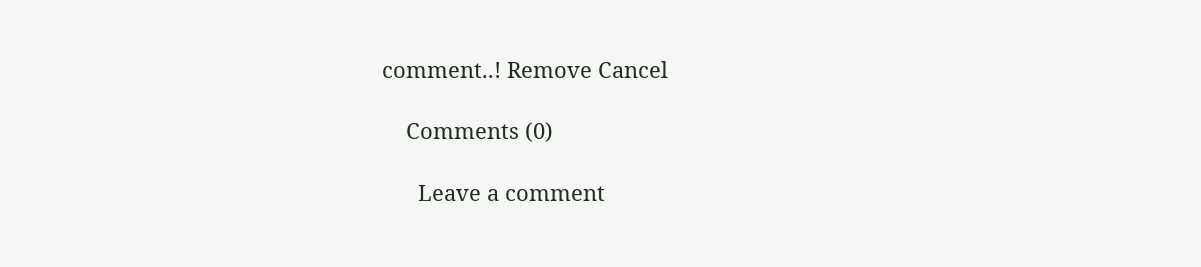comment..! Remove Cancel

    Comments (0)

      Leave a comment